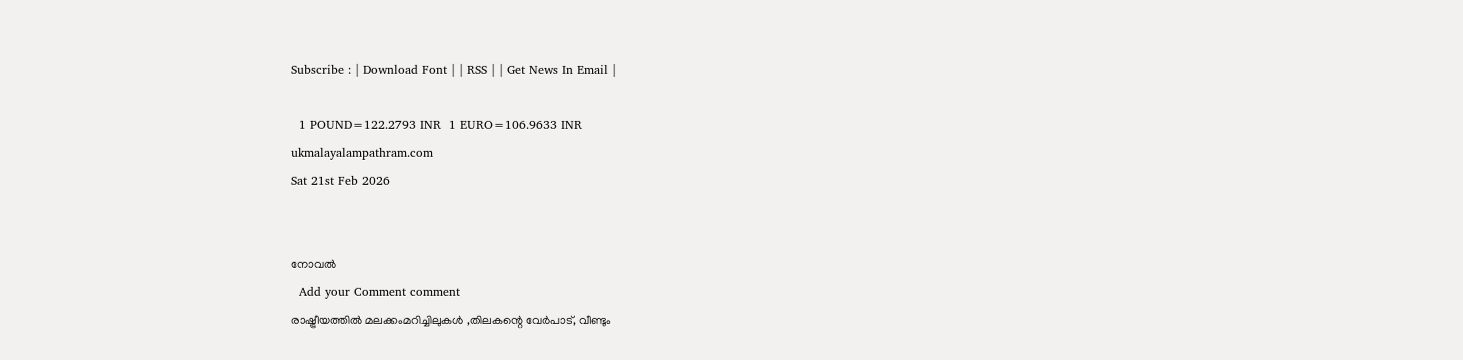Subscribe : | Download Font | | RSS | | Get News In Email |

  1 POUND=122.2793 INR  1 EURO=106.9633 INR
ukmalayalampathram.com
Sat 21st Feb 2026


നോവല്‍
  Add your Comment comment
രാഷ്ട്രീയത്തില്‍ മലക്കംമറിച്ചിലുകള്‍ ,തിലകന്റെ വേര്‍പാട്, വീണ്ടും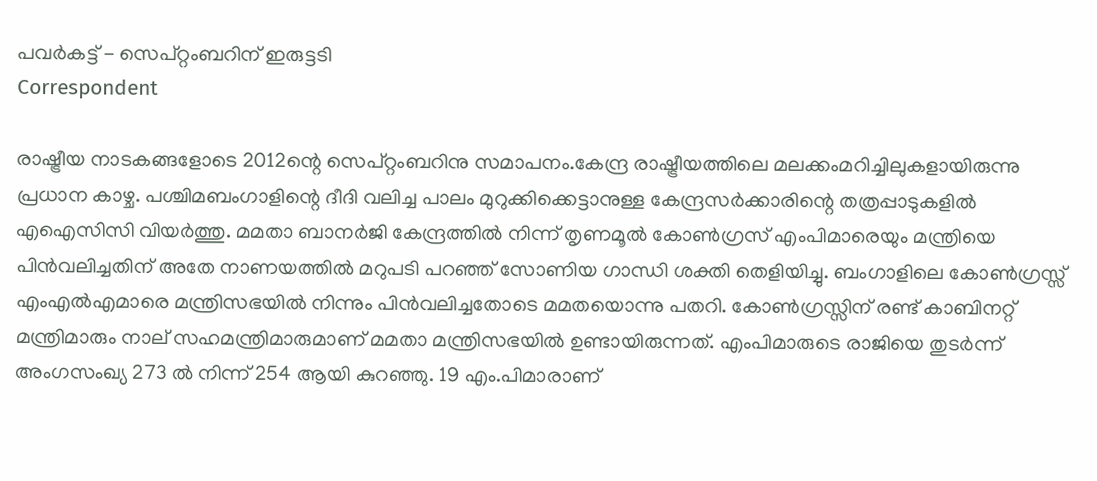പവര്‍കട്ട് - സെപ്റ്റംബറിന് ഇരുട്ടടി
Correspondent

രാഷ്ട്രീയ നാടകങ്ങളോടെ 2012ന്റെ സെപ്റ്റംബറിനു സമാപനം.കേന്ദ്ര രാഷ്ട്രീയത്തിലെ മലക്കംമറിച്ചിലുകളായിരുന്നു പ്രധാന കാഴ്ച. പശ്ചിമബംഗാളിന്റെ ദീദി വലിച്ച പാലം മുറുക്കിക്കെട്ടാനുള്ള കേന്ദ്രസര്‍ക്കാരിന്റെ തത്രപ്പാടുകളില്‍ എഐസിസി വിയര്‍ത്തു. മമതാ ബാനര്‍ജി കേന്ദ്രത്തില്‍ നിന്ന് തൃണമൂല്‍ കോണ്‍ഗ്രസ് എംപിമാരെയും മന്ത്രിയെ പിന്‍വലിച്ചതിന് അതേ നാണയത്തില്‍ മറുപടി പറഞ്ഞ് സോണിയ ഗാന്ധി ശക്തി തെളിയിച്ചു. ബംഗാളിലെ കോണ്‍ഗ്രസ്സ് എംഎല്‍എമാരെ മന്ത്രിസഭയില്‍ നിന്നും പിന്‍വലിച്ചതോടെ മമതയൊന്നു പതറി. കോണ്‍ഗ്രസ്സിന് രണ്ട് കാബിനറ്റ് മന്ത്രിമാരും നാല് സഹമന്ത്രിമാരുമാണ് മമതാ മന്ത്രിസഭയില്‍ ഉണ്ടായിരുന്നത്. എംപിമാരുടെ രാജിയെ തുടര്‍ന്ന് അംഗസംഖ്യ 273 ല്‍ നിന്ന് 254 ആയി കുറഞ്ഞു. 19 എം.പിമാരാണ്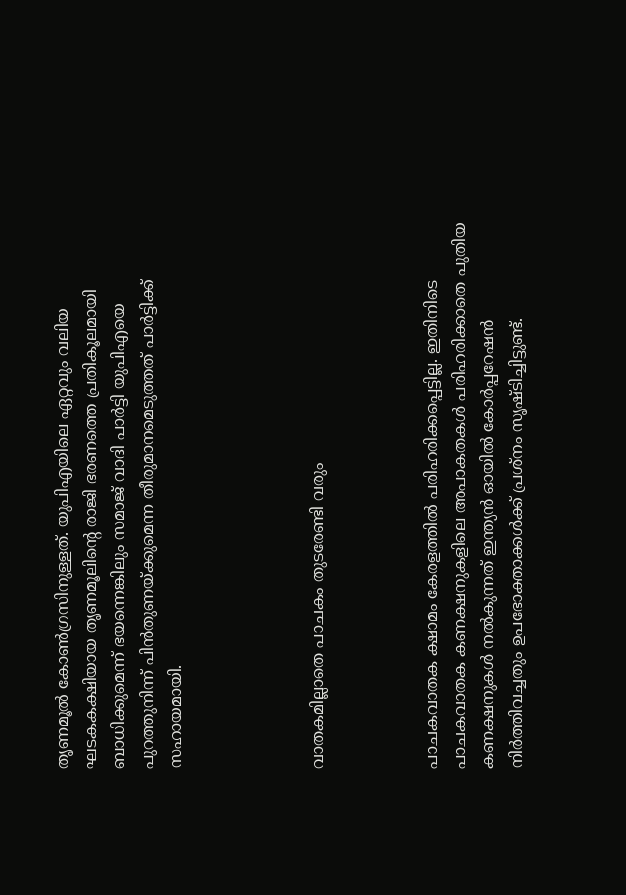തൃണമൂല്‍ കോണ്‍ഗ്രസിനുള്ളത്. യുപിഎയിലെ ഏറ്റവും വലിയ ഘടകകക്ഷിയായ തൃണമൂലിന്റെ രാജി ഭരണത്തെ പ്രതികൂലമായി ബാധിക്കുമെന്ന് ഭയന്നെങ്കിലും സമാജ് വാദി പാര്‍ട്ടി യുപിഎയെ പുറത്തുനിന്ന് പിന്‍തുണയ്ക്കുമെന്ന തീരുമാനമെടുത്തത് പാര്‍ട്ടിക്ക് സഹായമായി.




വാതകമില്ലാതെ പാചകം തുടരേണ്ടി വരും



പാചകവാതക ക്ഷാമം കേരളത്തില്‍ പരിഹരിക്കപ്പെട്ടില്ല. ഇതിനിടെ പാചകവാതക കണക്ഷനുകളിലെ അപാകതകള്‍ പരിഹരിക്കാതെ പുതിയ കണക്ഷനുകള്‍ നല്‍കുന്നത് ഇന്ത്യന്‍ ഓയില്‍ കോര്‍പ്പറേഷന്‍ നിര്‍ത്തിവച്ചതും ഉപഭോക്താക്കള്‍ക്ക് പ്രശ്‌നം സൃഷ്ടിച്ചിട്ടുണ്ട്.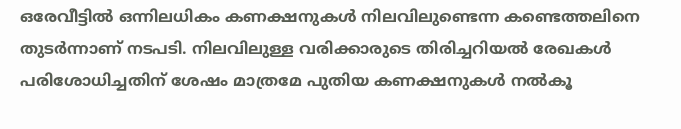ഒരേവീട്ടില്‍ ഒന്നിലധികം കണക്ഷനുകള്‍ നിലവിലുണ്ടെന്ന കണ്ടെത്തലിനെ തുടര്‍ന്നാണ് നടപടി. നിലവിലുള്ള വരിക്കാരുടെ തിരിച്ചറിയല്‍ രേഖകള്‍ പരിശോധിച്ചതിന് ശേഷം മാത്രമേ പുതിയ കണക്ഷനുകള്‍ നല്‍കൂ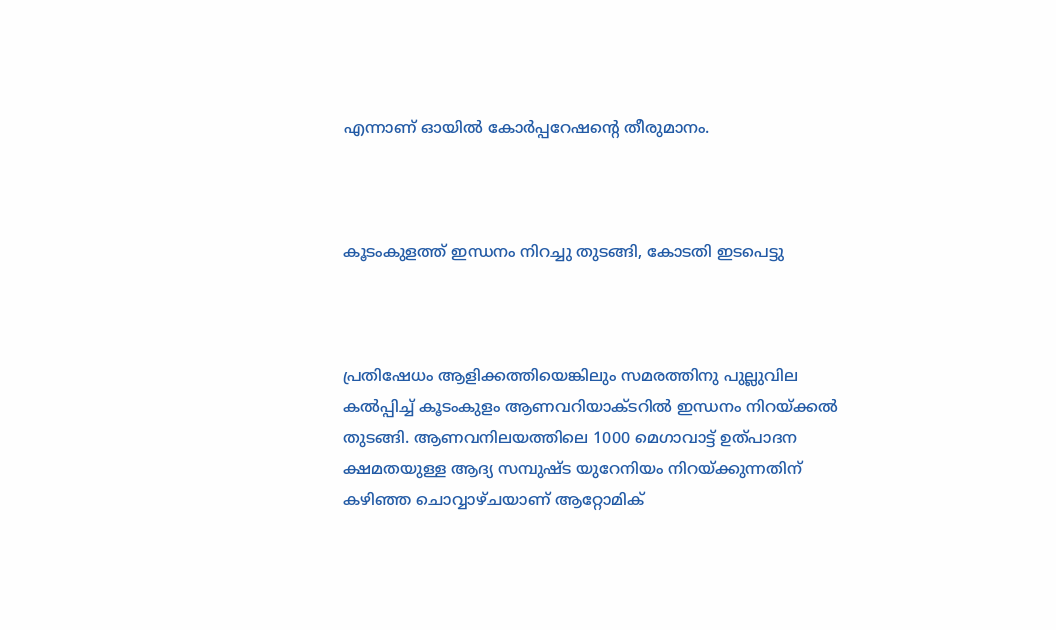എന്നാണ് ഓയില്‍ കോര്‍പ്പറേഷന്റെ തീരുമാനം.



കൂടംകുളത്ത് ഇന്ധനം നിറച്ചു തുടങ്ങി, കോടതി ഇടപെട്ടു



പ്രതിഷേധം ആളിക്കത്തിയെങ്കിലും സമരത്തിനു പുല്ലുവില കല്‍പ്പിച്ച് കൂടംകുളം ആണവറിയാക്ടറില്‍ ഇന്ധനം നിറയ്ക്കല്‍ തുടങ്ങി. ആണവനിലയത്തിലെ 1000 മെഗാവാട്ട് ഉത്പാദന ക്ഷമതയുള്ള ആദ്യ സമ്പുഷ്ട യുറേനിയം നിറയ്ക്കുന്നതിന് കഴിഞ്ഞ ചൊവ്വാഴ്ചയാണ് ആറ്റോമിക്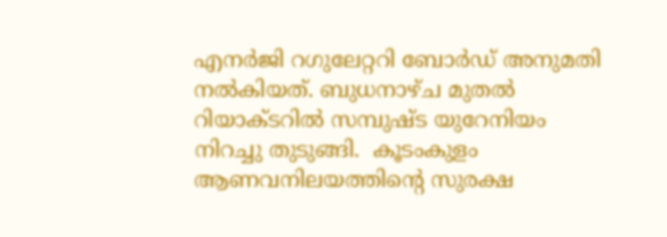എനര്‍ജി റഗുലേറ്ററി ബോര്‍ഡ് അനുമതി നല്‍കിയത്. ബുധനാഴ്ച മുതല്‍ റിയാക്ടറില്‍ സമ്പുഷ്ട യുറേനിയം നിറച്ചു തുടുങ്ങി.  കൂടംകുളം ആണവനിലയത്തിന്റെ സുരക്ഷ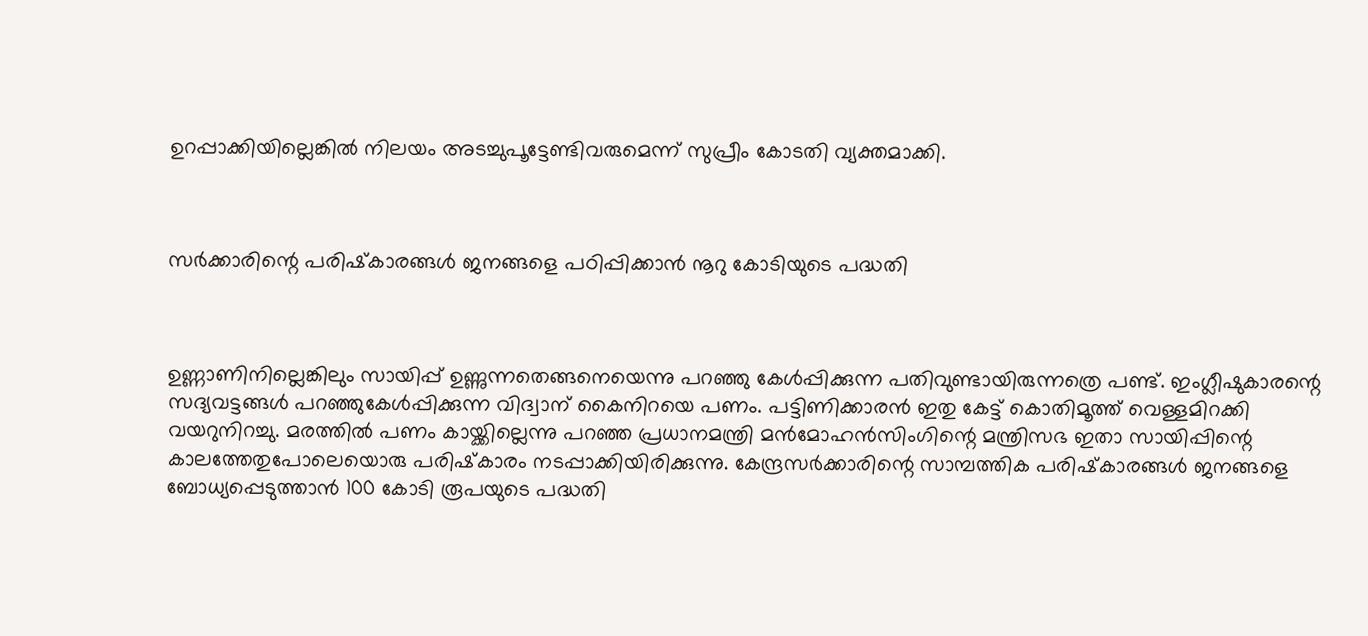ഉറപ്പാക്കിയില്ലെങ്കില്‍ നിലയം അടച്ചുപൂട്ടേണ്ടിവരുമെന്ന് സുപ്രീം കോടതി വ്യക്തമാക്കി.



സര്‍ക്കാരിന്റെ പരിഷ്‌കാരങ്ങള്‍ ജനങ്ങളെ പഠിപ്പിക്കാന്‍ നൂറു കോടിയുടെ പദ്ധതി



ഉണ്ണാണിനില്ലെങ്കിലും സായിപ്പ് ഉണ്ണുന്നതെങ്ങനെയെന്നു പറഞ്ഞു കേള്‍പ്പിക്കുന്ന പതിവുണ്ടായിരുന്നത്രെ പണ്ട്. ഇംഗ്ലീഷുകാരന്റെ സദ്യവട്ടങ്ങള്‍ പറഞ്ഞുകേള്‍പ്പിക്കുന്ന വിദ്വാന് കൈനിറയെ പണം. പട്ടിണിക്കാരന്‍ ഇതു കേട്ട് കൊതിമൂത്ത് വെള്ളമിറക്കി വയറുനിറച്ചു. മരത്തില്‍ പണം കായ്ക്കില്ലെന്നു പറഞ്ഞ പ്രധാനമന്ത്രി മന്‍മോഹന്‍സിംഗിന്റെ മന്ത്രിസഭ ഇതാ സായിപ്പിന്റെ കാലത്തേതുപോലെയൊരു പരിഷ്‌കാരം നടപ്പാക്കിയിരിക്കുന്നു. കേന്ദ്രസര്‍ക്കാരിന്റെ സാമ്പത്തിക പരിഷ്‌കാരങ്ങള്‍ ജനങ്ങളെ ബോധ്യപ്പെടുത്താന്‍ 100 കോടി രൂപയുടെ പദ്ധതി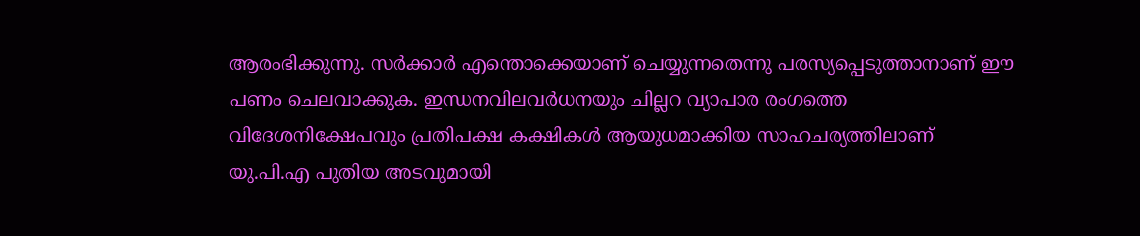ആരംഭിക്കുന്നു. സര്‍ക്കാര്‍ എന്തൊക്കെയാണ് ചെയ്യുന്നതെന്നു പരസ്യപ്പെടുത്താനാണ് ഈ പണം ചെലവാക്കുക. ഇന്ധനവിലവര്‍ധനയും ചില്ലറ വ്യാപാര രംഗത്തെ വിദേശനിക്ഷേപവും പ്രതിപക്ഷ കക്ഷികള്‍ ആയുധമാക്കിയ സാഹചര്യത്തിലാണ് യു.പി.എ പുതിയ അടവുമായി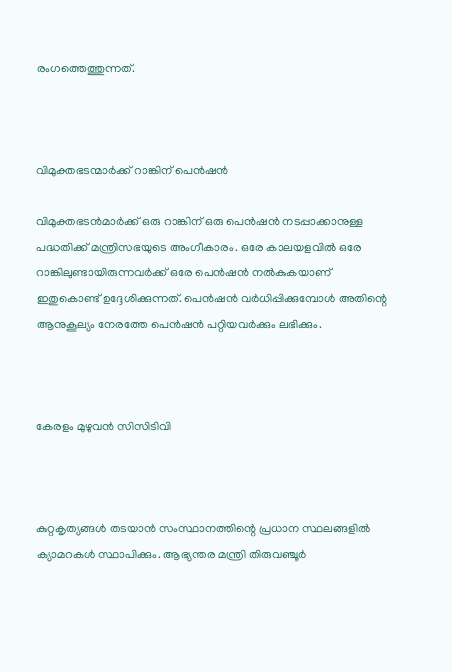രംഗത്തെത്തുന്നത്.



വിമുക്തഭടന്മാര്‍ക്ക് റാങ്കിന് പെന്‍ഷന്‍

വിമുക്തഭടന്‍മാര്‍ക്ക് ഒരു റാങ്കിന് ഒരു പെന്‍ഷന്‍ നടപ്പാക്കാനുള്ള പദ്ധതിക്ക് മന്ത്രിസഭയുടെ അംഗീകാരം. ഒരേ കാലയളവില്‍ ഒരേ റാങ്കിലുണ്ടായിരുന്നവര്‍ക്ക് ഒരേ പെന്‍ഷന്‍ നല്‍കുകയാണ് ഇതുകൊണ്ട് ഉദ്ദേശിക്കുന്നത്. പെന്‍ഷന്‍ വര്‍ധിപ്പിക്കുമ്പോള്‍ അതിന്റെ ആനുകൂല്യം നേരത്തേ പെന്‍ഷന്‍ പറ്റിയവര്‍ക്കും ലഭിക്കും.



കേരളം മുഴുവന്‍ സിസിടിവി



കുറ്റകൃത്യങ്ങള്‍ തടയാന്‍ സംസ്ഥാനത്തിന്റെ പ്രധാന സ്ഥലങ്ങളില്‍ ക്യാമറകള്‍ സ്ഥാപിക്കും. ആഭ്യന്തര മന്ത്രി തിരുവഞ്ചൂര്‍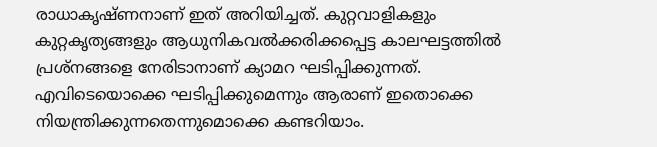രാധാകൃഷ്ണനാണ് ഇത് അറിയിച്ചത്. കുറ്റവാളികളും കുറ്റകൃത്യങ്ങളും ആധുനികവല്‍ക്കരിക്കപ്പെട്ട കാലഘട്ടത്തില്‍ പ്രശ്‌നങ്ങളെ നേരിടാനാണ് ക്യാമറ ഘടിപ്പിക്കുന്നത്. എവിടെയൊക്കെ ഘടിപ്പിക്കുമെന്നും ആരാണ് ഇതൊക്കെ നിയന്ത്രിക്കുന്നതെന്നുമൊക്കെ കണ്ടറിയാം.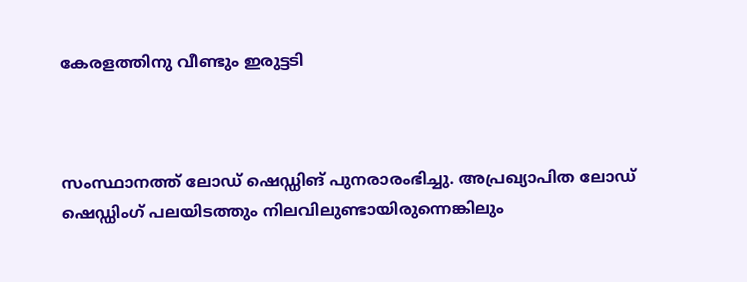കേരളത്തിനു വീണ്ടും ഇരുട്ടടി



സംസ്ഥാനത്ത് ലോഡ് ഷെഡ്ഡിങ് പുനരാരംഭിച്ചു. അപ്രഖ്യാപിത ലോഡ് ഷെഡ്ഡിംഗ് പലയിടത്തും നിലവിലുണ്ടായിരുന്നെങ്കിലും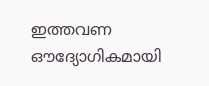ഇത്തവണ ഔദ്യോഗികമായി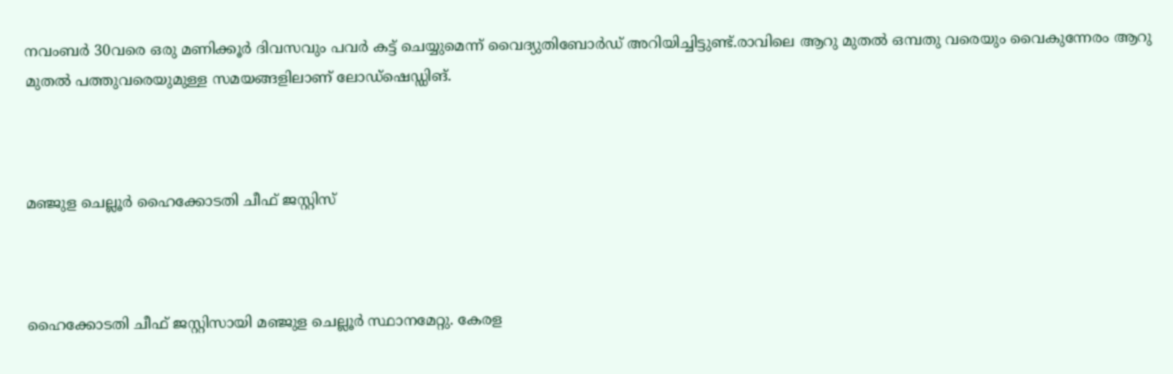നവംബര്‍ 30വരെ ഒരു മണിക്കൂര്‍ ദിവസവും പവര്‍ കട്ട് ചെയ്യുമെന്ന് വൈദ്യുതിബോര്‍ഡ് അറിയിച്ചിട്ടുണ്ട്.രാവിലെ ആറു മുതല്‍ ഒമ്പതു വരെയും വൈകുന്നേരം ആറു മുതല്‍ പത്തുവരെയുമുള്ള സമയങ്ങളിലാണ് ലോഡ്‌ഷെഡ്ഡിങ്.



മഞ്ജുള ചെല്ലൂര്‍ ഹൈക്കോടതി ചീഫ് ജസ്റ്റിസ്



ഹൈക്കോടതി ചീഫ് ജസ്റ്റിസായി മഞ്ജുള ചെല്ലൂര്‍ സ്ഥാനമേറ്റു. കേരള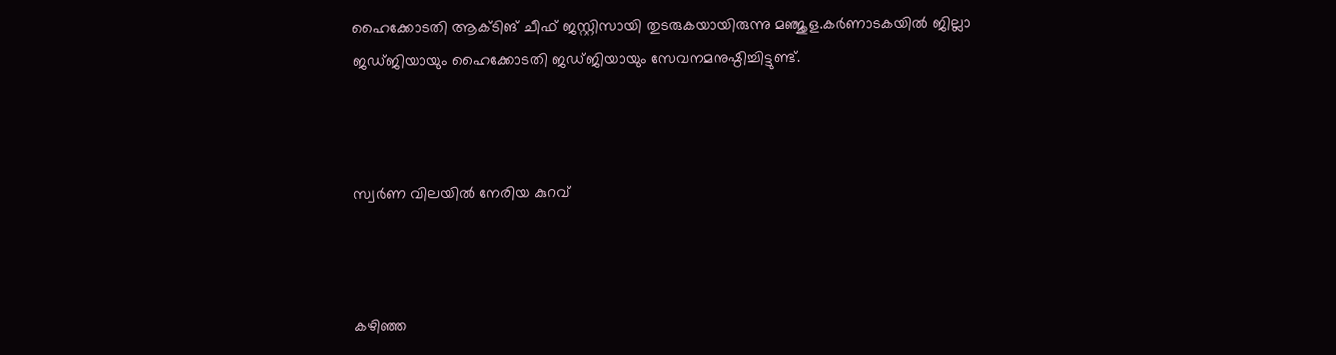ഹൈക്കോടതി ആക്ടിങ് ചീഫ് ജസ്റ്റിസായി തുടരുകയായിരുന്നു മഞ്ജുള.കര്‍ണാടകയില്‍ ജില്ലാ ജഡ്ജിയായും ഹൈക്കോടതി ജഡ്ജിയായും സേവനമനുഷ്ഠിച്ചിട്ടുണ്ട്.



സ്വര്‍ണ വിലയില്‍ നേരിയ കുറവ്



കഴിഞ്ഞ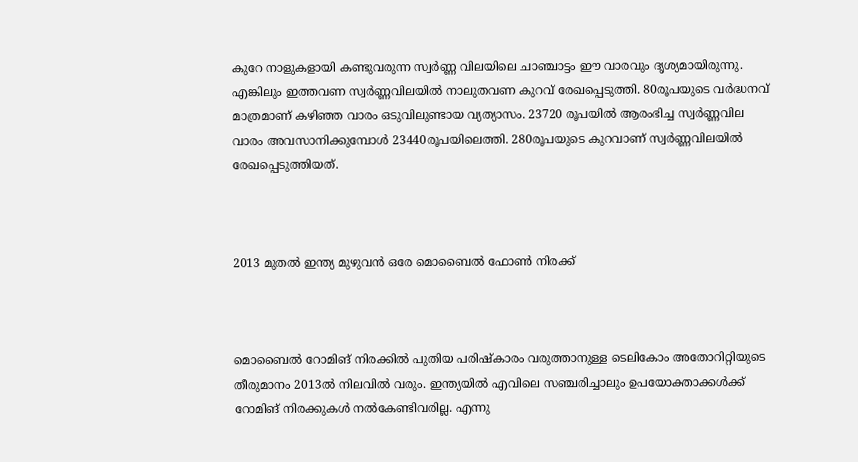കുറേ നാളുകളായി കണ്ടുവരുന്ന സ്വര്‍ണ്ണ വിലയിലെ ചാഞ്ചാട്ടം ഈ വാരവും ദൃശ്യമായിരുന്നു. എങ്കിലും ഇത്തവണ സ്വര്‍ണ്ണവിലയില്‍ നാലുതവണ കുറവ് രേഖപ്പെടുത്തി. 80രൂപയുടെ വര്‍ദ്ധനവ് മാത്രമാണ് കഴിഞ്ഞ വാരം ഒടുവിലുണ്ടായ വ്യത്യാസം. 23720 രൂപയില്‍ ആരംഭിച്ച സ്വര്‍ണ്ണവില വാരം അവസാനിക്കുമ്പോള്‍ 23440രൂപയിലെത്തി. 280രൂപയുടെ കുറവാണ് സ്വര്‍ണ്ണവിലയില്‍ രേഖപ്പെടുത്തിയത്.



2013 മുതല്‍ ഇന്ത്യ മുഴുവന്‍ ഒരേ മൊബൈല്‍ ഫോണ്‍ നിരക്ക്



മൊബൈല്‍ റോമിങ് നിരക്കില്‍ പുതിയ പരിഷ്‌കാരം വരുത്താനുള്ള ടെലികോം അതോറിറ്റിയുടെ തീരുമാനം 2013ല്‍ നിലവില്‍ വരും. ഇന്ത്യയില്‍ എവിലെ സഞ്ചരിച്ചാലും ഉപയോക്താക്കള്‍ക്ക് റോമിങ് നിരക്കുകള്‍ നല്‍കേണ്ടിവരില്ല. എന്നു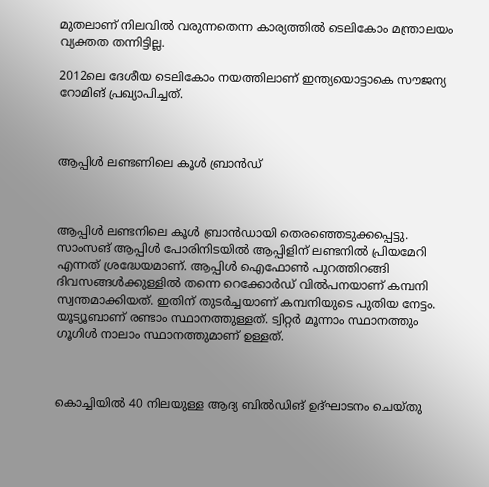മുതലാണ് നിലവില്‍ വരുന്നതെന്ന കാര്യത്തില്‍ ടെലികോം മന്ത്രാലയം വ്യക്തത തന്നിട്ടില്ല.

2012ലെ ദേശീയ ടെലികോം നയത്തിലാണ് ഇന്ത്യയൊട്ടാകെ സൗജന്യ റോമിങ് പ്രഖ്യാപിച്ചത്.



ആപ്പിള്‍ ലണ്ടണിലെ കൂള്‍ ബ്രാന്‍ഡ്



ആപ്പിള്‍ ലണ്ടനിലെ കൂള്‍ ബ്രാന്‍ഡായി തെരഞ്ഞെടുക്കപ്പെട്ടു. സാംസങ് ആപ്പിള്‍ പോരിനിടയില്‍ ആപ്പിളിന് ലണ്ടനില്‍ പ്രിയമേറി എന്നത് ശ്രദ്ധേയമാണ്. ആപ്പിള്‍ ഐഫോണ്‍ പുറത്തിറങ്ങി ദിവസങ്ങള്‍ക്കുള്ളില്‍ തന്നെ റെക്കോര്‍ഡ് വില്‍പനയാണ് കമ്പനി സ്വന്തമാക്കിയത്. ഇതിന് തുടര്‍ച്ചയാണ് കമ്പനിയുടെ പുതിയ നേട്ടം. യൂട്യൂബാണ് രണ്ടാം സ്ഥാനത്തുള്ളത്. ട്വിറ്റര്‍ മൂന്നാം സ്ഥാനത്തും ഗൂഗിള്‍ നാലാം സ്ഥാനത്തുമാണ് ഉള്ളത്.



കൊച്ചിയില്‍ 40 നിലയുള്ള ആദ്യ ബില്‍ഡിങ് ഉദ്ഘാടനം ചെയ്തു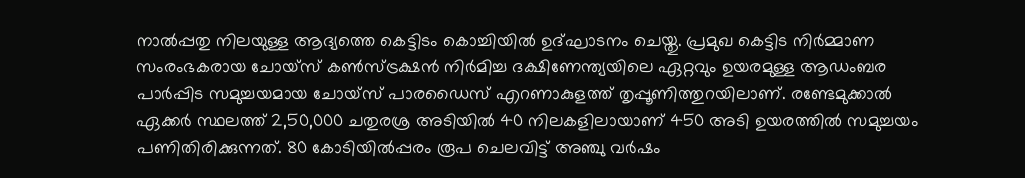നാല്‍പ്പതു നിലയുള്ള ആദ്യത്തെ കെട്ടിടം കൊച്ചിയില്‍ ഉദ്ഘാടനം ചെയ്തു. പ്രമുഖ കെട്ടിട നിര്‍മ്മാണ സംരംഭകരായ ചോയ്‌സ് കണ്‍സ്ട്രക്ഷന്‍ നിര്‍മിച്ച ദക്ഷിണേന്ത്യയിലെ ഏറ്റവും ഉയരമുള്ള ആഡംബര പാര്‍പ്പിട സമുച്ചയമായ ചോയ്‌സ് പാരഡൈസ് എറണാകുളത്ത് തൃപ്പൂണിത്തുറയിലാണ്. രണ്ടേമുക്കാല്‍ ഏക്കര്‍ സ്ഥലത്ത് 2,50,000 ചതുരശ്ര അടിയില്‍ 40 നിലകളിലായാണ് 450 അടി ഉയരത്തില്‍ സമുച്ചയം പണിതിരിക്കുന്നത്. 80 കോടിയില്‍പ്പരം രൂപ ചെലവിട്ട് അഞ്ചു വര്‍ഷം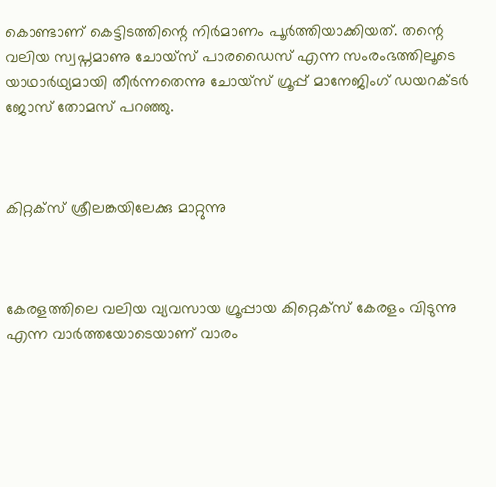കൊണ്ടാണ് കെട്ടിടത്തിന്റെ നിര്‍മാണം പൂര്‍ത്തിയാക്കിയത്. തന്റെ വലിയ സ്വപ്നമാണു ചോയ്‌സ് പാരഡൈസ് എന്ന സംരംഭത്തിലൂടെ യാഥാര്‍ഥ്യമായി തീര്‍ന്നതെന്നു ചോയ്‌സ് ഗ്രൂപ്പ് മാനേജിംഗ് ഡയറക്ടര്‍ ജോസ് തോമസ് പറഞ്ഞു.



കിറ്റക്‌സ് ശ്രീലങ്കയിലേക്കു മാറ്റുന്നു



കേരളത്തിലെ വലിയ വ്യവസായ ഗ്രൂപ്പായ കിറ്റെക്‌സ് കേരളം വിടുന്നു എന്ന വാര്‍ത്തയോടെയാണ് വാരം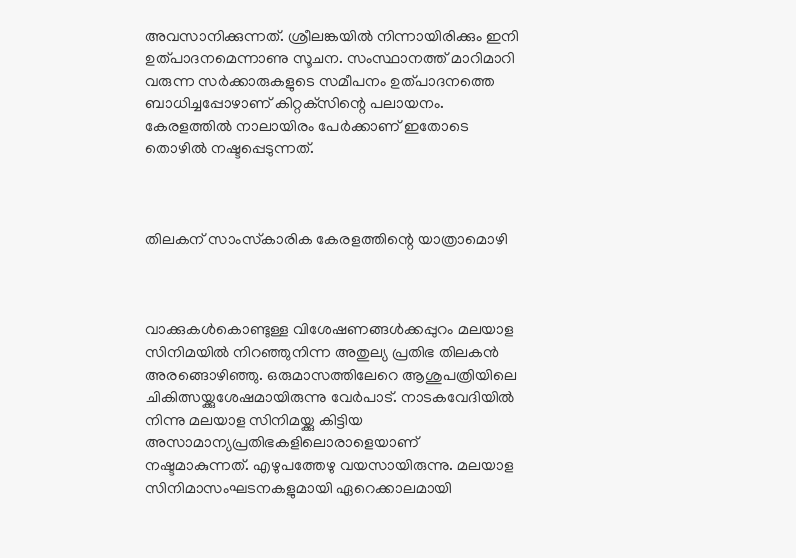അവസാനിക്കുന്നത്. ശ്രീലങ്കയില്‍ നിന്നായിരിക്കും ഇനി ഉത്പാദനമെന്നാണു സൂചന. സംസ്ഥാനത്ത് മാറിമാറി വരുന്ന സര്‍ക്കാരുകളുടെ സമീപനം ഉത്പാദനത്തെ ബാധിച്ചപ്പോഴാണ് കിറ്റക്‌സിന്റെ പലായനം. കേരളത്തില്‍ നാലായിരം പേര്‍ക്കാണ് ഇതോടെ തൊഴില്‍ നഷ്ടപ്പെടുന്നത്.



തിലകന് സാംസ്‌കാരിക കേരളത്തിന്റെ യാത്രാമൊഴി



വാക്കുകള്‍കൊണ്ടുള്ള വിശേഷണങ്ങള്‍ക്കപ്പുറം മലയാള സിനിമയില്‍ നിറഞ്ഞുനിന്ന അതുല്യ പ്രതിഭ തിലകന്‍ അരങ്ങൊഴിഞ്ഞു. ഒരുമാസത്തിലേറെ ആശുപത്രിയിലെ ചികിത്സയ്ക്കുശേഷമായിരുന്നു വേര്‍പാട്. നാടകവേദിയില്‍ നിന്നു മലയാള സിനിമയ്ക്കു കിട്ടിയ അസാമാന്യപ്രതിഭകളിലൊരാളെയാണ് നഷ്ടമാകുന്നത്. എഴുപത്തേഴു വയസായിരുന്നു. മലയാള സിനിമാസംഘടനകളുമായി ഏറെക്കാലമായി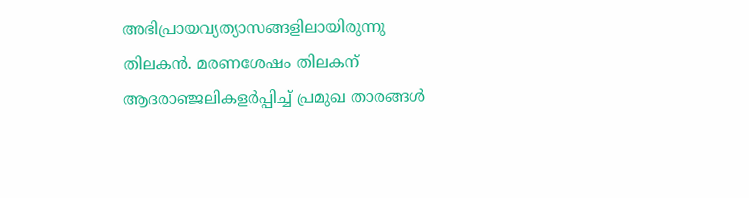അഭിപ്രായവ്യത്യാസങ്ങളിലായിരുന്നു തിലകന്‍. മരണശേഷം തിലകന് ആദരാഞ്ജലികളര്‍പ്പിച്ച് പ്രമുഖ താരങ്ങള്‍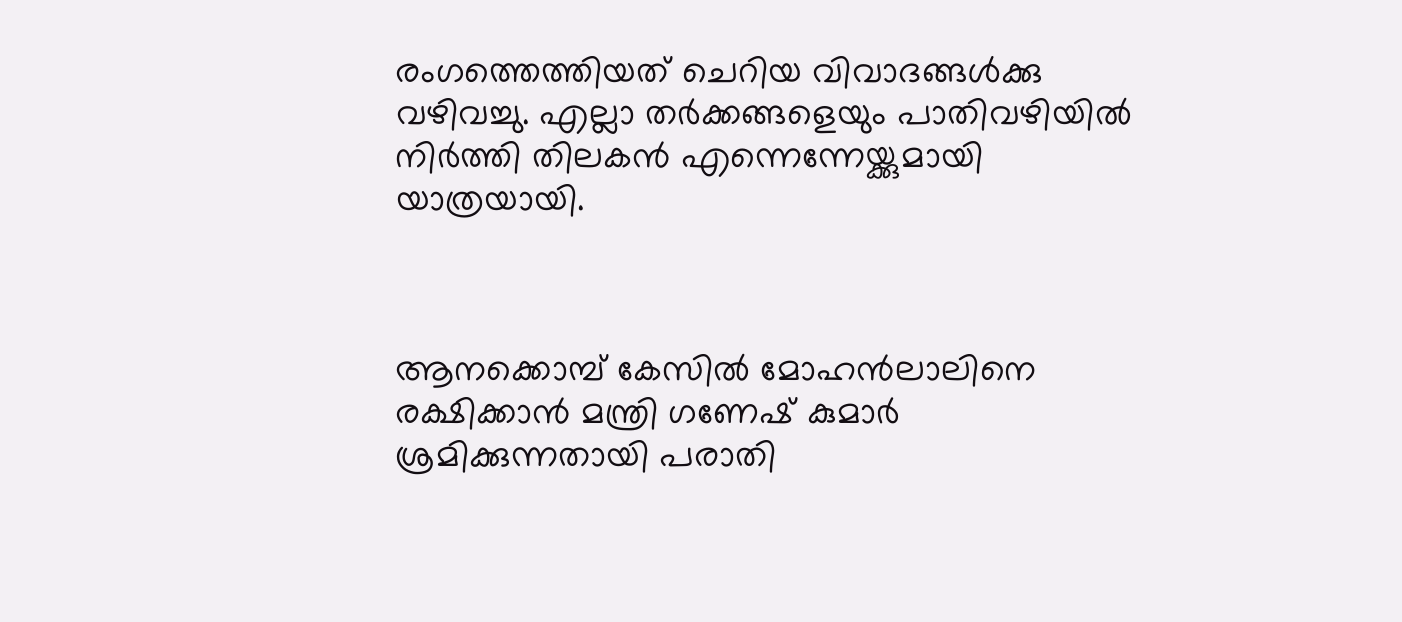രംഗത്തെത്തിയത് ചെറിയ വിവാദങ്ങള്‍ക്കു വഴിവച്ചു. എല്ലാ തര്‍ക്കങ്ങളെയും പാതിവഴിയില്‍ നിര്‍ത്തി തിലകന്‍ എന്നെന്നേയ്ക്കുമായി യാത്രയായി.



ആനക്കൊമ്പ് കേസില്‍ മോഹന്‍ലാലിനെ രക്ഷിക്കാന്‍ മന്ത്രി ഗണേഷ് കുമാര്‍ ശ്രമിക്കുന്നതായി പരാതി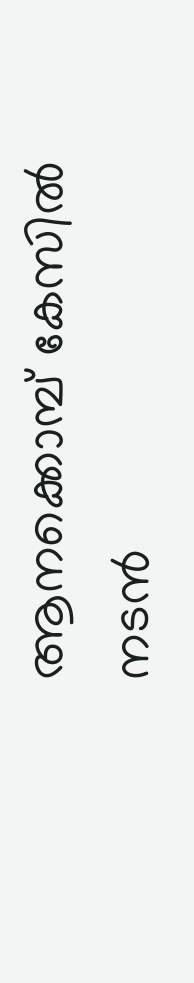ആനക്കൊമ്പ് കേസില്‍ നടന്‍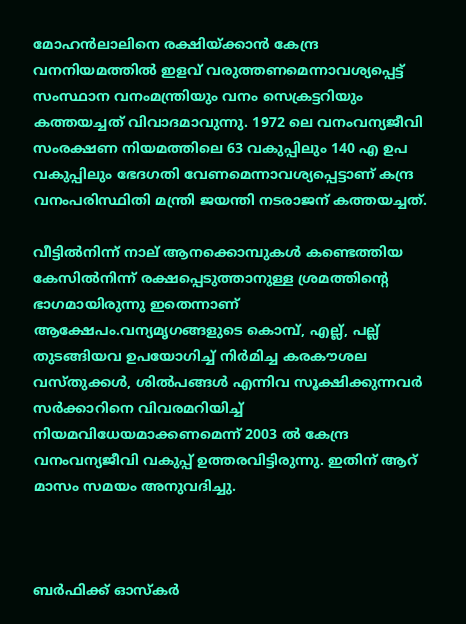മോഹന്‍ലാലിനെ രക്ഷിയ്ക്കാന്‍ കേന്ദ്ര വനനിയമത്തില്‍ ഇളവ് വരുത്തണമെന്നാവശ്യപ്പെട്ട് സംസ്ഥാന വനംമന്ത്രിയും വനം സെക്രട്ടറിയും കത്തയച്ചത് വിവാദമാവുന്നു. 1972 ലെ വനംവന്യജീവി സംരക്ഷണ നിയമത്തിലെ 63 വകുപ്പിലും 140 എ ഉപ വകുപ്പിലും ഭേദഗതി വേണമെന്നാവശ്യപ്പെട്ടാണ് കന്ദ്ര വനംപരിസ്ഥിതി മന്ത്രി ജയന്തി നടരാജന് കത്തയച്ചത്.

വീട്ടില്‍നിന്ന് നാല് ആനക്കൊമ്പുകള്‍ കണ്ടെത്തിയ കേസില്‍നിന്ന് രക്ഷപ്പെടുത്താനുള്ള ശ്രമത്തിന്റെ ഭാഗമായിരുന്നു ഇതെന്നാണ് ആക്ഷേപം.വന്യമൃഗങ്ങളുടെ കൊമ്പ്, എല്ല്, പല്ല് തുടങ്ങിയവ ഉപയോഗിച്ച് നിര്‍മിച്ച കരകൗശല വസ്തുക്കള്‍, ശില്‍പങ്ങള്‍ എന്നിവ സൂക്ഷിക്കുന്നവര്‍ സര്‍ക്കാറിനെ വിവരമറിയിച്ച് നിയമവിധേയമാക്കണമെന്ന് 2003 ല്‍ കേന്ദ്ര വനംവന്യജീവി വകുപ്പ് ഉത്തരവിട്ടിരുന്നു. ഇതിന് ആറ് മാസം സമയം അനുവദിച്ചു.



ബര്‍ഫിക്ക് ഓസ്‌കര്‍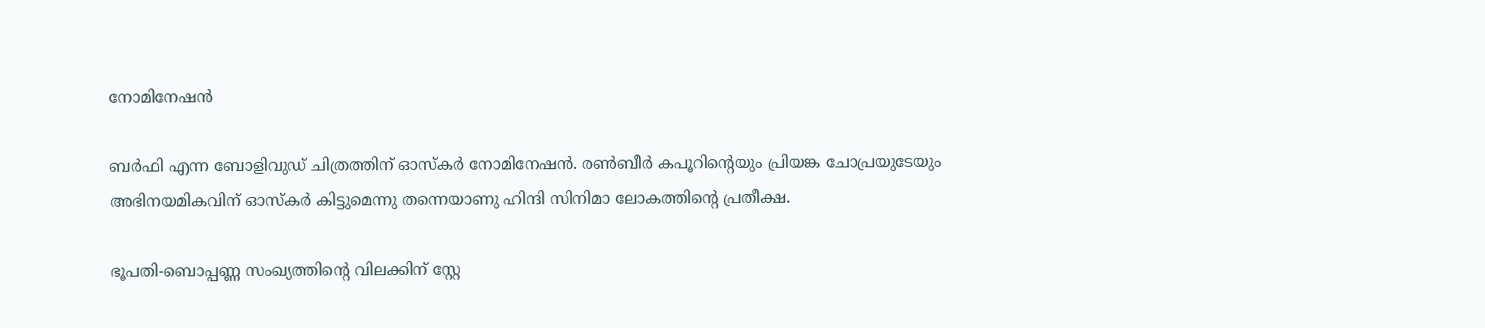നോമിനേഷന്‍

ബര്‍ഫി എന്ന ബോളിവുഡ് ചിത്രത്തിന് ഓസ്‌കര്‍ നോമിനേഷന്‍. രണ്‍ബീര്‍ കപൂറിന്റെയും പ്രിയങ്ക ചോപ്രയുടേയും അഭിനയമികവിന് ഓസ്‌കര്‍ കിട്ടുമെന്നു തന്നെയാണു ഹിന്ദി സിനിമാ ലോകത്തിന്റെ പ്രതീക്ഷ.

ഭൂപതി-ബൊപ്പണ്ണ സംഖ്യത്തിന്റെ വിലക്കിന് സ്റ്റേ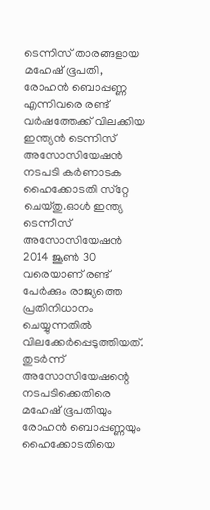ടെന്നിസ് താരങ്ങളായ മഹേഷ് ഭൂപതി, രോഹന്‍ ബൊപ്പണ്ണ എന്നിവരെ രണ്ട് വര്‍ഷത്തേക്ക് വിലക്കിയ ഇന്ത്യന്‍ ടെന്നിസ് അസോസിയേഷന്‍ നടപടി കര്‍ണാടക ഹൈക്കോടതി സ്‌റ്റേ ചെയ്തു.ഓള്‍ ഇന്ത്യ ടെന്നീസ് അസോസിയേഷന്‍ 2014 ജൂണ്‍ 30 വരെയാണ് രണ്ട് പേര്‍ക്കും രാജ്യത്തെ പ്രതിനിധാനം ചെയ്യുന്നതില്‍ വിലക്കേര്‍പ്പെടുത്തിയത്. തുടര്‍ന്ന് അസോസിയേഷന്റെ നടപടിക്കെതിരെ മഹേഷ് ഭൂപതിയും രോഹന്‍ ബൊപ്പണ്ണയും ഹൈക്കോടതിയെ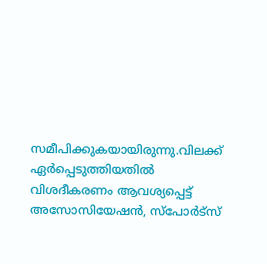സമീപിക്കുകയായിരുന്നു.വിലക്ക് ഏര്‍പ്പെടുത്തിയതില്‍ വിശദീകരണം ആവശ്യപ്പെട്ട് അസോസിയേഷന്‍, സ്‌പോര്‍ട്‌സ്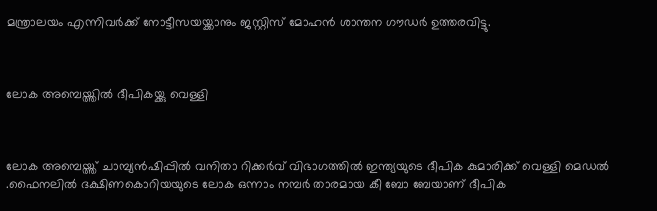മന്ത്രാലയം എന്നിവര്‍ക്ക് നോട്ടീസയയ്ക്കാനും ജസ്റ്റിസ് മോഹന്‍ ശാന്തന ഗൗഡര്‍ ഉത്തരവിട്ടു.



ലോക അമ്പെയ്ത്തില്‍ ദീപികയ്ക്കു വെള്ളി



ലോക അമ്പെയ്ത്ത് ചാമ്പ്യന്‍ഷിപ്പില്‍ വനിതാ റിക്കര്‍വ് വിഭാഗത്തില്‍ ഇന്ത്യയുടെ ദീപിക കുമാരിക്ക് വെള്ളി മെഡല്‍ .ഫൈനലില്‍ ദക്ഷിണകൊറിയയുടെ ലോക ഒന്നാം നമ്പര്‍ താരമായ കീ ബോ ബേയാണ് ദീപിക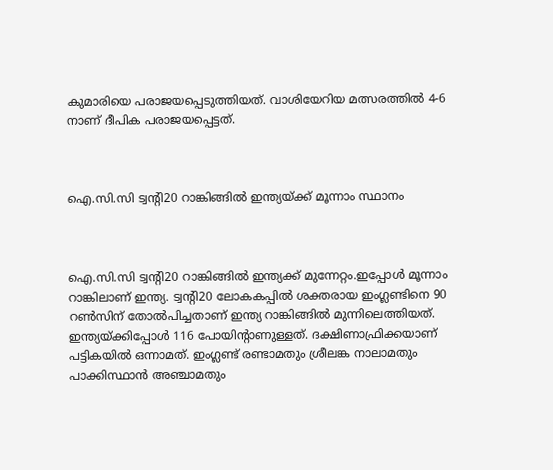കുമാരിയെ പരാജയപ്പെടുത്തിയത്. വാശിയേറിയ മത്സരത്തില്‍ 4-6 നാണ് ദീപിക പരാജയപ്പെട്ടത്.



ഐ.സി.സി ട്വന്റി20 റാങ്കിങ്ങില്‍ ഇന്ത്യയ്ക്ക് മൂന്നാം സ്ഥാനം



ഐ.സി.സി ട്വന്റി20 റാങ്കിങ്ങില്‍ ഇന്ത്യക്ക് മുന്നേറ്റം.ഇപ്പോള്‍ മൂന്നാം റാങ്കിലാണ് ഇന്ത്യ. ട്വന്റി20 ലോകകപ്പില്‍ ശക്തരായ ഇംഗ്ലണ്ടിനെ 90 റണ്‍സിന് തോല്‍പിച്ചതാണ് ഇന്ത്യ റാങ്കിങ്ങില്‍ മുന്നിലെത്തിയത്. ഇന്ത്യയ്ക്കിപ്പോള്‍ 116 പോയിന്റാണുള്ളത്. ദക്ഷിണാഫ്രിക്കയാണ് പട്ടികയില്‍ ഒന്നാമത്. ഇംഗ്ലണ്ട് രണ്ടാമതും ശ്രീലങ്ക നാലാമതും പാക്കിസ്ഥാന്‍ അഞ്ചാമതും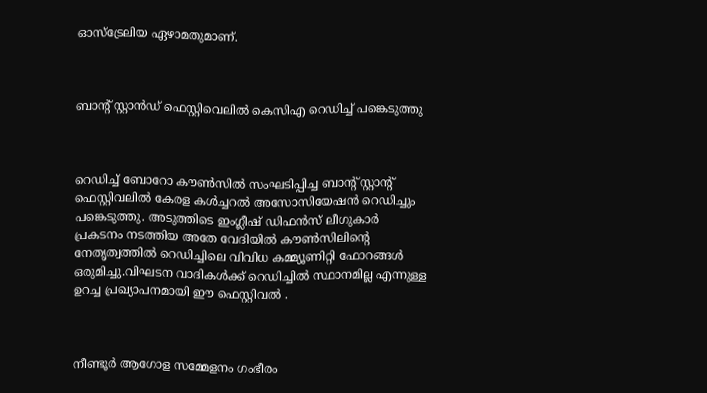ഓസ്‌ട്രേലിയ ഏഴാമതുമാണ്.



ബാന്റ് സ്റ്റാന്‍ഡ് ഫെസ്റ്റിവെലില്‍ കെസിഎ റെഡിച്ച് പങ്കെടുത്തു



റെഡിച്ച് ബോറോ കൗണ്‍സില്‍ സംഘടിപ്പിച്ച ബാന്റ് സ്റ്റാന്റ് ഫെസ്റ്റിവലില്‍ കേരള കള്‍ച്ചറല്‍ അസോസിയേഷന്‍ റെഡിച്ചും പങ്കെടുത്തു. അടുത്തിടെ ഇംഗ്ലീഷ് ഡിഫന്‍സ് ലീഗുകാര്‍ പ്രകടനം നടത്തിയ അതേ വേദിയില്‍ കൗണ്‍സിലിന്റെ നേതൃത്വത്തില്‍ റെഡിച്ചിലെ വിവിധ കമ്മ്യൂണിറ്റി ഫോറങ്ങള്‍ ഒരുമിച്ചു.വിഘടന വാദികള്‍ക്ക് റെഡിച്ചില്‍ സ്ഥാനമില്ല എന്നുള്ള ഉറച്ച പ്രഖ്യാപനമായി ഈ ഫെസ്റ്റിവല്‍ .



നീണ്ടൂര്‍ ആഗോള സമ്മേളനം ഗംഭീരം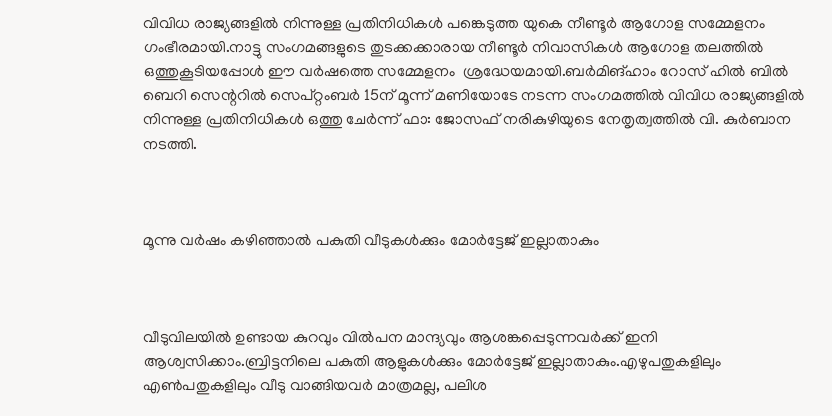വിവിധ രാജ്യങ്ങളില്‍ നിന്നുള്ള പ്രതിനിധികള്‍ പങ്കെടുത്ത യുകെ നീണ്ടൂര്‍ ആഗോള സമ്മേളനം ഗംഭീരമായി.നാട്ടു സംഗമങ്ങളുടെ തുടക്കക്കാരായ നീണ്ടൂര്‍ നിവാസികള്‍ ആഗോള തലത്തില്‍ ഒത്തുകൂടിയപ്പോള്‍ ഈ വര്‍ഷത്തെ സമ്മേളനം  ശ്രദ്ധേയമായി.ബര്‍മിങ്ഹാം റോസ് ഹില്‍ ബില്‍ ബെറി സെന്ററില്‍ സെപ്റ്റംബര്‍ 15ന് മൂന്ന് മണിയോടേ നടന്ന സംഗമത്തില്‍ വിവിധ രാജ്യങ്ങളില്‍ നിന്നുള്ള പ്രതിനിധികള്‍ ഒത്തു ചേര്‍ന്ന് ഫാ: ജോസഫ് നരികുഴിയുടെ നേതൃത്വത്തില്‍ വി. കുര്‍ബാന നടത്തി.



മൂന്നു വര്‍ഷം കഴിഞ്ഞാല്‍ പകുതി വീടുകള്‍ക്കും മോര്‍ട്ടേജ് ഇല്ലാതാകും



വീടുവിലയില്‍ ഉണ്ടായ കുറവും വില്‍പന മാന്ദ്യവും ആശങ്കപ്പെടുന്നവര്‍ക്ക് ഇനി ആശ്വസിക്കാം.ബ്രിട്ടനിലെ പകുതി ആളുകള്‍ക്കും മോര്‍ട്ടേജ് ഇല്ലാതാകും.എഴുപതുകളിലും എണ്‍പതുകളിലും വീടു വാങ്ങിയവര്‍ മാത്രമല്ല, പലിശ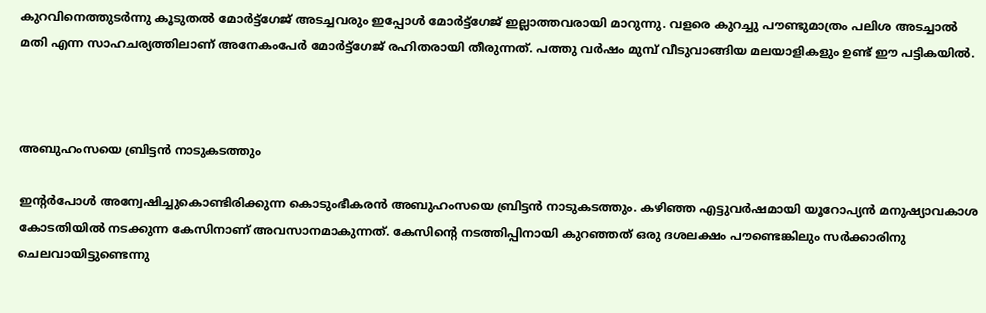കുറവിനെത്തുടര്‍ന്നു കൂടുതല്‍ മോര്‍ട്ട്‌ഗേജ് അടച്ചവരും ഇപ്പോള്‍ മോര്‍ട്ട്‌ഗേജ് ഇല്ലാത്തവരായി മാറുന്നു. വളരെ കുറച്ചു പൗണ്ടുമാത്രം പലിശ അടച്ചാല്‍ മതി എന്ന സാഹചര്യത്തിലാണ് അനേകംപേര്‍ മോര്‍ട്ട്‌ഗേജ് രഹിതരായി തീരുന്നത്. പത്തു വര്‍ഷം മുമ്പ് വീടുവാങ്ങിയ മലയാളികളും ഉണ്ട് ഈ പട്ടികയില്‍.



അബുഹംസയെ ബ്രിട്ടന്‍ നാടുകടത്തും

ഇന്റര്‍പോള്‍ അന്വേഷിച്ചുകൊണ്ടിരിക്കുന്ന കൊടുംഭീകരന്‍ അബുഹംസയെ ബ്രിട്ടന്‍ നാടുകടത്തും. കഴിഞ്ഞ എട്ടുവര്‍ഷമായി യൂറോപ്യന്‍ മനുഷ്യാവകാശ കോടതിയില്‍ നടക്കുന്ന കേസിനാണ് അവസാനമാകുന്നത്. കേസിന്റെ നടത്തിപ്പിനായി കുറഞ്ഞത് ഒരു ദശലക്ഷം പൗണ്ടെങ്കിലും സര്‍ക്കാരിനു ചെലവായിട്ടുണ്ടെന്നു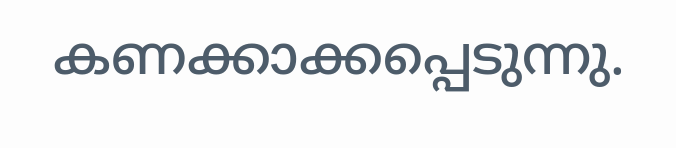കണക്കാക്കപ്പെടുന്നു.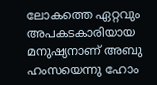ലോകത്തെ ഏറ്റവും അപകടകാരിയായ മനുഷ്യനാണ് അബു ഹംസയെന്നു ഹോം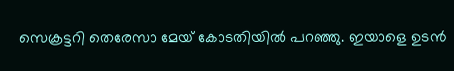സെക്രട്ടറി തെരേസാ മേയ് കോടതിയില്‍ പറഞ്ഞു. ഇയാളെ ഉടന്‍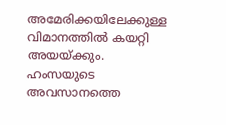അമേരിക്കയിലേക്കുള്ള വിമാനത്തില്‍ കയറ്റി അയയ്ക്കും. ഹംസയുടെ അവസാനത്തെ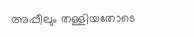അപ്പീലും തള്ളിയതോടെ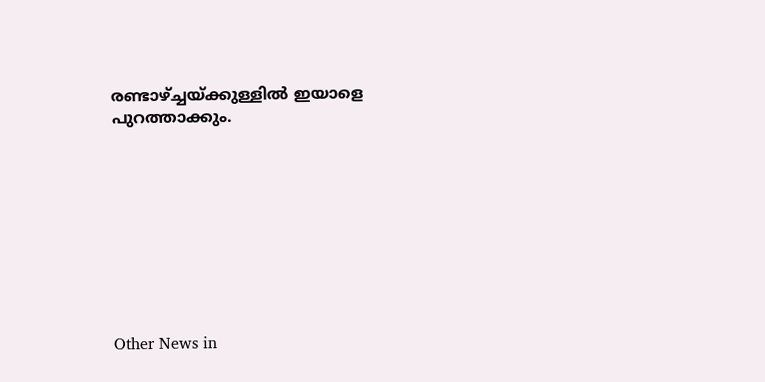രണ്ടാഴ്ച്ചയ്ക്കുള്ളില്‍ ഇയാളെ പുറത്താക്കും.









Other News in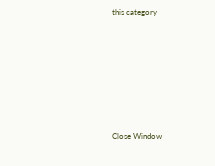this category








Close Window